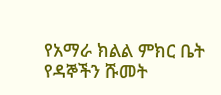የአማራ ክልል ምክር ቤት የዳኞችን ሹመት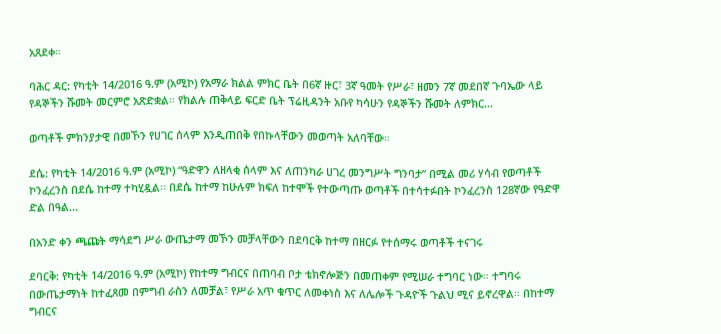አጸደቀ።

ባሕር ዳር: የካቲት 14/2016 ዓ.ም (አሚኮ) የአማራ ክልል ምክር ቤት በ6ኛ ዙር፣ 3ኛ ዓመት የሥራ፣ ዘመን 7ኛ መደበኛ ጉባኤው ላይ የዳኞችን ሹመት መርምሮ አጽድቋል። የክልሉ ጠቅላይ ፍርድ ቤት ፕሬዚዳንት አቡየ ካሳሁን የዳኞችን ሹመት ለምክር...

ወጣቶች ምክንያታዊ በመኾን የሀገር ሰላም እንዲጠበቅ የበኩላቸውን መወጣት አለባቸው።

ደሴ: የካቲት 14/2016 ዓ.ም (አሚኮ) “ዓድዋን ለዘላቂ ሰላም እና ለጠንካራ ሀገረ መንግሥት ግንባታ” በሚል መሪ ሃሳብ የወጣቶች ኮንፈረንስ በደሴ ከተማ ተካሂዷል፡፡ በደሴ ከተማ ከሁሉም ክፍለ ከተሞች የተውጣጡ ወጣቶች በተሳተፉበት ኮንፈረንስ 128ኛው የዓድዋ ድል በዓል...

በአንድ ቀን ጫጩት ማሳደግ ሥራ ውጤታማ መኾን መቻላቸውን በደባርቅ ከተማ በዘርፉ የተሰማሩ ወጣቶች ተናገሩ

ደባርቅ: የካቲት 14/2016 ዓ.ም (አሚኮ) የከተማ ግብርና በጠባብ ቦታ ቴክኖሎጅን በመጠቀም የሚሠራ ተግባር ነው። ተግባሩ በውጤታማነት ከተፈጸመ በምግብ ራስን ለመቻል፣ የሥራ አጥ ቁጥር ለመቀነስ እና ለሌሎች ጉዳዮች ጉልህ ሚና ይኖረዋል። በከተማ ግብርና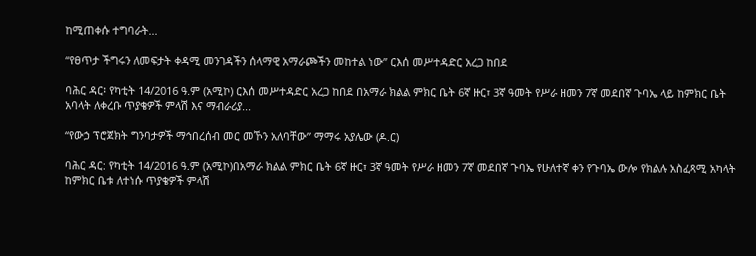ከሚጠቀሱ ተግባራት...

“የፀጥታ ችግሩን ለመፍታት ቀዳሚ መንገዳችን ሰላማዊ አማራጮችን መከተል ነው” ርእሰ መሥተዳድር አረጋ ከበደ

ባሕር ዳር፡ የካቲት 14/2016 ዓ.ም (አሚኮ) ርእሰ መሥተዳድር አረጋ ከበደ በአማራ ክልል ምክር ቤት 6ኛ ዙር፣ 3ኛ ዓመት የሥራ ዘመን 7ኛ መደበኛ ጉባኤ ላይ ከምክር ቤት አባላት ለቀረቡ ጥያቄዎች ምላሽ እና ማብራሪያ...

“የውኃ ፕሮጀክት ግንባታዎች ማኅበረሰብ መር መኾን አለባቸው” ማማሩ አያሌው (ዶ.ር)

ባሕር ዳር: የካቲት 14/2016 ዓ.ም (አሚኮ)በአማራ ክልል ምክር ቤት 6ኛ ዙር፣ 3ኛ ዓመት የሥራ ዘመን 7ኛ መደበኛ ጉባኤ የሁለተኛ ቀን የጉባኤ ውሎ የክልሉ አስፈጻሚ አካላት ከምክር ቤቱ ለተነሱ ጥያቄዎች ምላሽ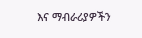እና ማብራሪያዎችን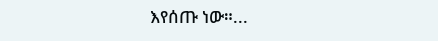እየሰጡ ነው።...